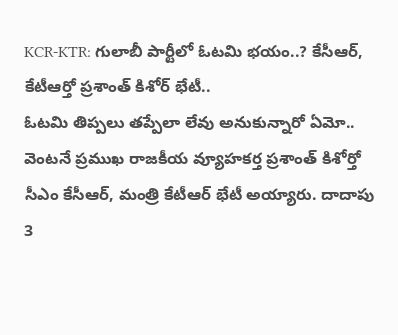KCR-KTR: గులాబీ పార్టీలో ఓటమి భయం..? కేసీఆర్, కేటీఆర్తో ప్రశాంత్ కిశోర్ భేటీ..
ఓటమి తిప్పలు తప్పేలా లేవు అనుకున్నారో ఏమో.. వెంటనే ప్రముఖ రాజకీయ వ్యూహకర్త ప్రశాంత్ కిశోర్తో సీఎం కేసీఆర్, మంత్రి కేటీఆర్ భేటీ అయ్యారు. దాదాపు 3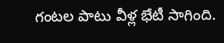గంటల పాటు వీళ్ల భేటీ సాగింది.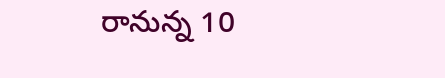రానున్న 10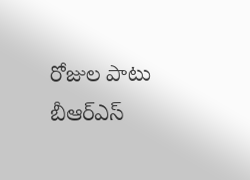రోజుల పాటు బీఆర్ఎస్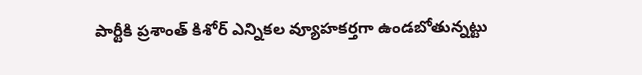పార్టీకి ప్రశాంత్ కిశోర్ ఎన్నికల వ్యూహకర్తగా ఉండబోతున్నట్టు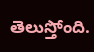తెలుస్తోంది.